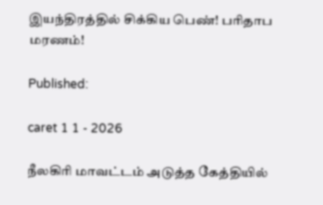இயந்திரத்தில் சிக்கிய பெண்! பரிதாப மரணம்!

Published:

caret 1 1 - 2026

நீலகிரி மாவட்டம் அடுத்த கேத்தியில்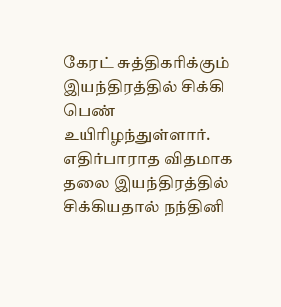கேரட் சுத்திகரிக்கும் இயந்திரத்தில் சிக்கி பெண் உயிரிழந்துள்ளார். எதிர்பாராத விதமாக தலை இயந்திரத்தில் சிக்கியதால் நந்தினி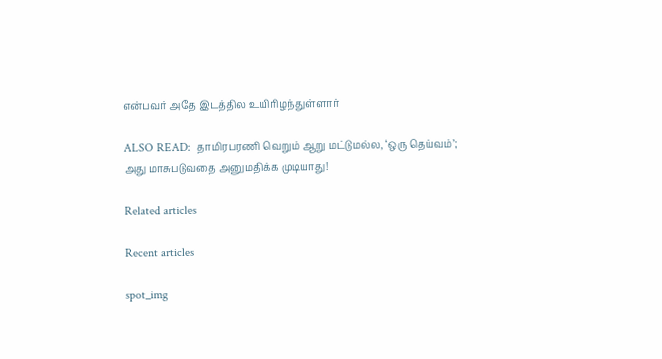என்பவர் அதே இடத்தில உயிரிழந்துள்ளார்

ALSO READ:  தாமிரபரணி வெறும் ஆறு மட்டுமல்ல, ‘ஒரு தெய்வம்’; அது மாசுபடுவதை அனுமதிக்க முடியாது!

Related articles

Recent articles

spot_img